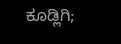ಕೂಡ್ಲಿಗಿ;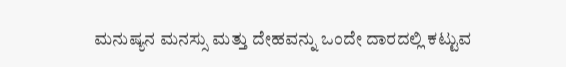ಮನುಷ್ಯನ ಮನಸ್ಸು ಮತ್ತು ದೇಹವನ್ನು ಒಂದೇ ದಾರದಲ್ಲಿ ಕಟ್ಟುವ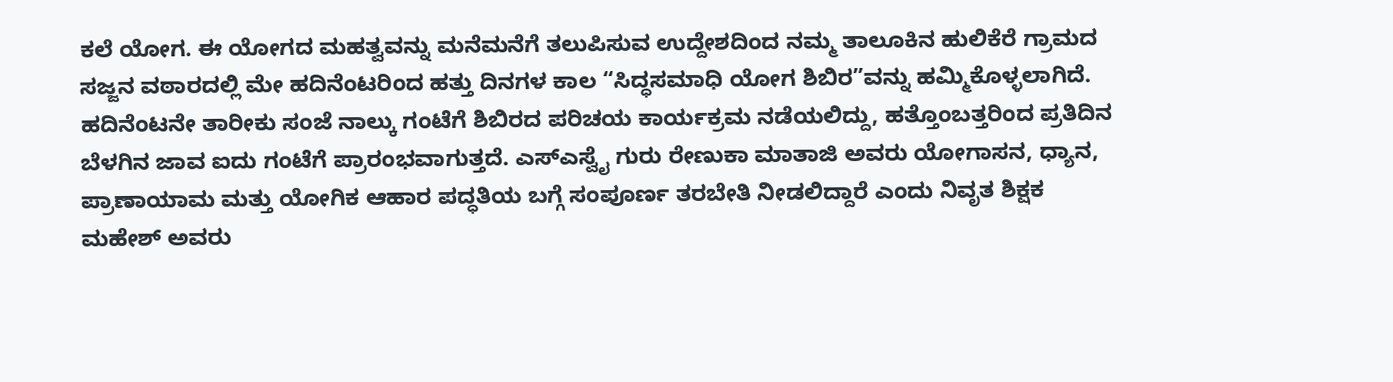ಕಲೆ ಯೋಗ. ಈ ಯೋಗದ ಮಹತ್ವವನ್ನು ಮನೆಮನೆಗೆ ತಲುಪಿಸುವ ಉದ್ದೇಶದಿಂದ ನಮ್ಮ ತಾಲೂಕಿನ ಹುಲಿಕೆರೆ ಗ್ರಾಮದ ಸಜ್ಜನ ವಠಾರದಲ್ಲಿ ಮೇ ಹದಿನೆಂಟರಿಂದ ಹತ್ತು ದಿನಗಳ ಕಾಲ “ಸಿದ್ಧಸಮಾಧಿ ಯೋಗ ಶಿಬಿರ”ವನ್ನು ಹಮ್ಮಿಕೊಳ್ಳಲಾಗಿದೆ.
ಹದಿನೆಂಟನೇ ತಾರೀಕು ಸಂಜೆ ನಾಲ್ಕು ಗಂಟೆಗೆ ಶಿಬಿರದ ಪರಿಚಯ ಕಾರ್ಯಕ್ರಮ ನಡೆಯಲಿದ್ದು, ಹತ್ತೊಂಬತ್ತರಿಂದ ಪ್ರತಿದಿನ ಬೆಳಗಿನ ಜಾವ ಐದು ಗಂಟೆಗೆ ಪ್ರಾರಂಭವಾಗುತ್ತದೆ. ಎಸ್ಎಸ್ವೈ ಗುರು ರೇಣುಕಾ ಮಾತಾಜಿ ಅವರು ಯೋಗಾಸನ, ಧ್ಯಾನ, ಪ್ರಾಣಾಯಾಮ ಮತ್ತು ಯೋಗಿಕ ಆಹಾರ ಪದ್ಧತಿಯ ಬಗ್ಗೆ ಸಂಪೂರ್ಣ ತರಬೇತಿ ನೀಡಲಿದ್ದಾರೆ ಎಂದು ನಿವೃತ ಶಿಕ್ಷಕ ಮಹೇಶ್ ಅವರು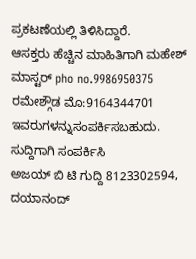ಪ್ರಕಟಣೆಯಲ್ಲಿ ತಿಳಿಸಿದ್ದಾರೆ.
ಆಸಕ್ತರು ಹೆಚ್ಚಿನ ಮಾಹಿತಿಗಾಗಿ ಮಹೇಶ್ ಮಾಸ್ಟರ್ pho no.9986950375 ರಮೇಶ್ಗೌಡ ಮೊ:9164344701 ಇವರುಗಳನ್ನುಸಂಪರ್ಕಿಸಬಹುದು.
ಸುದ್ದಿಗಾಗಿ ಸಂಪರ್ಕಿಸಿ
ಅಜಯ್ ಬಿ ಟಿ ಗುದ್ದಿ 8123302594, ದಯಾನಂದ್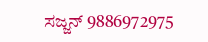ಸಜ್ಜನ್ 9886972975